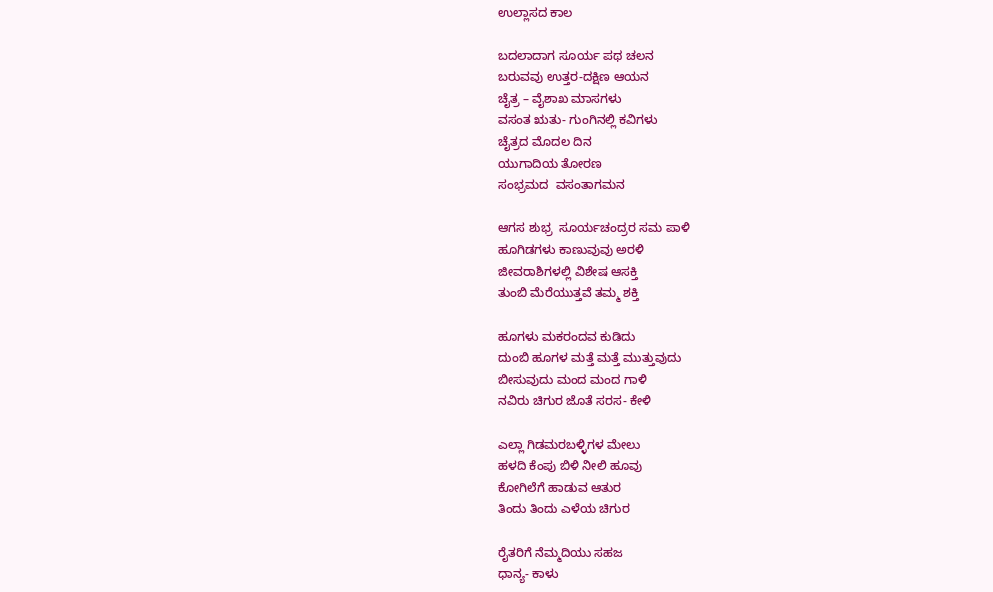ಉಲ್ಲಾಸದ ಕಾಲ

ಬದಲಾದಾಗ ಸೂರ್ಯ ಪಥ ಚಲನ
ಬರುವವು ಉತ್ತರ-ದಕ್ಷಿಣ ಆಯನ
ಚೈತ್ರ – ವೈಶಾಖ ಮಾಸಗಳು
ವಸಂತ ಋತು- ಗುಂಗಿನಲ್ಲಿ ಕವಿಗಳು
ಚೈತ್ರದ ಮೊದಲ ದಿನ
ಯುಗಾದಿಯ ತೋರಣ
ಸಂಭ್ರಮದ  ವಸಂತಾಗಮನ

ಆಗಸ ಶುಭ್ರ  ಸೂರ್ಯಚಂದ್ರರ ಸಮ ಪಾಳಿ
ಹೂಗಿಡಗಳು ಕಾಣುವುವು ಅರಳಿ
ಜೀವರಾಶಿಗಳಲ್ಲಿ ವಿಶೇಷ ಆಸಕ್ತಿ
ತುಂಬಿ ಮೆರೆಯುತ್ತವೆ ತಮ್ಮ ಶಕ್ತಿ

ಹೂಗಳು ಮಕರಂದವ ಕುಡಿದು
ದುಂಬಿ ಹೂಗಳ ಮತ್ತೆ ಮತ್ತೆ ಮುತ್ತುವುದು
ಬೀಸುವುದು ಮಂದ ಮಂದ ಗಾಳಿ
ನವಿರು ಚಿಗುರ ಜೊತೆ ಸರಸ- ಕೇಳಿ

ಎಲ್ಲಾ ಗಿಡಮರಬಳ್ಳಿಗಳ ಮೇಲು
ಹಳದಿ ಕೆಂಪು ಬಿಳಿ ನೀಲಿ ಹೂವು
ಕೋಗಿಲೆಗೆ ಹಾಡುವ ಆತುರ
ತಿಂದು ತಿಂದು ಎಳೆಯ ಚಿಗುರ

ರೈತರಿಗೆ ನೆಮ್ಮದಿಯು ಸಹಜ
ಧಾನ್ಯ- ಕಾಳು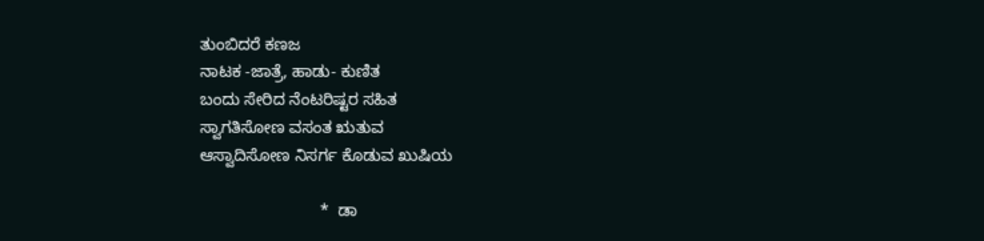ತುಂಬಿದರೆ ಕಣಜ
ನಾಟಕ -ಜಾತ್ರೆ, ಹಾಡು- ಕುಣಿತ
ಬಂದು ಸೇರಿದ ನೆಂಟರಿಷ್ಟರ ಸಹಿತ
ಸ್ವಾಗತಿಸೋಣ ವಸಂತ ಋತುವ
ಆಸ್ವಾದಿಸೋಣ ನಿಸರ್ಗ ಕೊಡುವ ಖುಷಿಯ

                          *  ಡಾ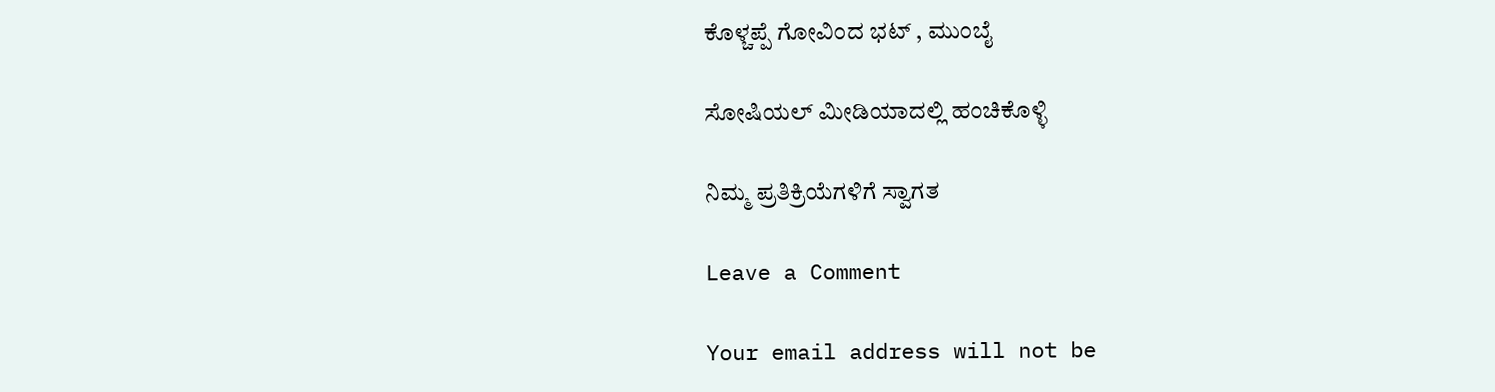ಕೊಳ್ಚಪ್ಪೆ ಗೋವಿಂದ ಭಟ್ , ಮುಂಬೈ

ಸೋಷಿಯಲ್‌ ಮೀಡಿಯಾದಲ್ಲಿ ಹಂಚಿಕೊಳ್ಳಿ

ನಿಮ್ಮ ಪ್ರತಿಕ್ರಿಯೆಗಳಿಗೆ ಸ್ವಾಗತ

Leave a Comment

Your email address will not be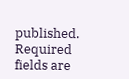published. Required fields are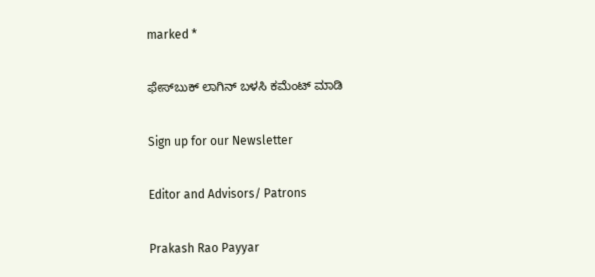marked *

ಫೇಸ್‌ಬುಕ್‌ ಲಾಗಿನ್ ಬಳಸಿ ಕಮೆಂಟ್‌ ಮಾಡಿ

Sign up for our Newsletter

Editor and Advisors/ Patrons

Prakash Rao Payyar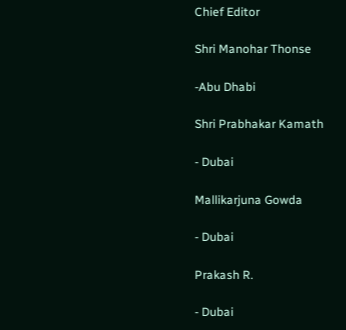Chief Editor

Shri Manohar Thonse

-Abu Dhabi

Shri Prabhakar Kamath

- Dubai

Mallikarjuna Gowda

- Dubai

Prakash R.

- Dubai